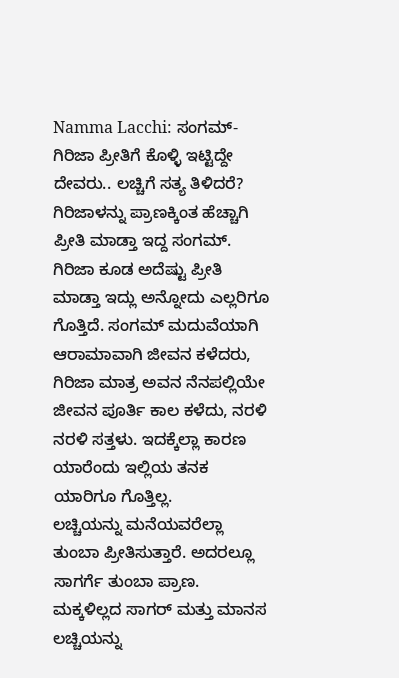Namma Lacchi: ಸಂಗಮ್-ಗಿರಿಜಾ ಪ್ರೀತಿಗೆ ಕೊಳ್ಳಿ ಇಟ್ಟಿದ್ದೇ ದೇವರು.. ಲಚ್ಚಿಗೆ ಸತ್ಯ ತಿಳಿದರೆ?
ಗಿರಿಜಾಳನ್ನು ಪ್ರಾಣಕ್ಕಿಂತ ಹೆಚ್ಚಾಗಿ ಪ್ರೀತಿ ಮಾಡ್ತಾ ಇದ್ದ ಸಂಗಮ್. ಗಿರಿಜಾ ಕೂಡ ಅದೆಷ್ಟು ಪ್ರೀತಿ ಮಾಡ್ತಾ ಇದ್ಲು ಅನ್ನೋದು ಎಲ್ಲರಿಗೂ ಗೊತ್ತಿದೆ. ಸಂಗಮ್ ಮದುವೆಯಾಗಿ ಆರಾಮಾವಾಗಿ ಜೀವನ ಕಳೆದರು, ಗಿರಿಜಾ ಮಾತ್ರ ಅವನ ನೆನಪಲ್ಲಿಯೇ ಜೀವನ ಪೂರ್ತಿ ಕಾಲ ಕಳೆದು, ನರಳಿ ನರಳಿ ಸತ್ತಳು. ಇದಕ್ಕೆಲ್ಲಾ ಕಾರಣ ಯಾರೆಂದು ಇಲ್ಲಿಯ ತನಕ ಯಾರಿಗೂ ಗೊತ್ತಿಲ್ಲ.
ಲಚ್ಚಿಯನ್ನು ಮನೆಯವರೆಲ್ಲಾ ತುಂಬಾ ಪ್ರೀತಿಸುತ್ತಾರೆ. ಅದರಲ್ಲೂ ಸಾಗರ್ಗೆ ತುಂಬಾ ಪ್ರಾಣ. ಮಕ್ಕಳಿಲ್ಲದ ಸಾಗರ್ ಮತ್ತು ಮಾನಸ ಲಚ್ಚಿಯನ್ನು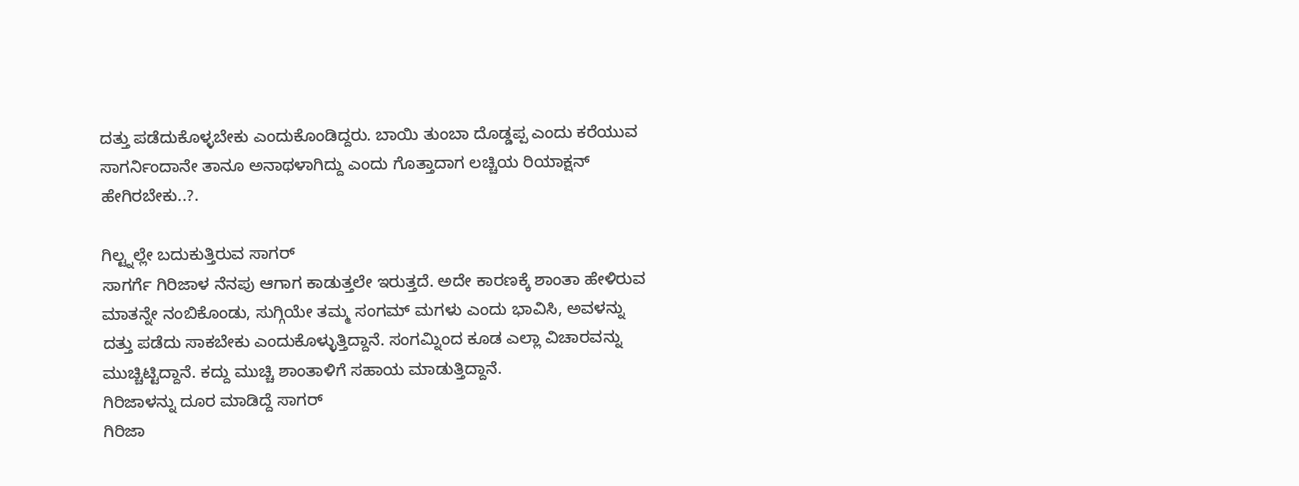ದತ್ತು ಪಡೆದುಕೊಳ್ಳಬೇಕು ಎಂದುಕೊಂಡಿದ್ದರು. ಬಾಯಿ ತುಂಬಾ ದೊಡ್ಡಪ್ಪ ಎಂದು ಕರೆಯುವ ಸಾಗರ್ನಿಂದಾನೇ ತಾನೂ ಅನಾಥಳಾಗಿದ್ದು ಎಂದು ಗೊತ್ತಾದಾಗ ಲಚ್ಚಿಯ ರಿಯಾಕ್ಷನ್ ಹೇಗಿರಬೇಕು..?.

ಗಿಲ್ಟ್ನಲ್ಲೇ ಬದುಕುತ್ತಿರುವ ಸಾಗರ್
ಸಾಗರ್ಗೆ ಗಿರಿಜಾಳ ನೆನಪು ಆಗಾಗ ಕಾಡುತ್ತಲೇ ಇರುತ್ತದೆ. ಅದೇ ಕಾರಣಕ್ಕೆ ಶಾಂತಾ ಹೇಳಿರುವ ಮಾತನ್ನೇ ನಂಬಿಕೊಂಡು, ಸುಗ್ಗಿಯೇ ತಮ್ಮ ಸಂಗಮ್ ಮಗಳು ಎಂದು ಭಾವಿಸಿ, ಅವಳನ್ನು ದತ್ತು ಪಡೆದು ಸಾಕಬೇಕು ಎಂದುಕೊಳ್ಳುತ್ತಿದ್ದಾನೆ. ಸಂಗಮ್ನಿಂದ ಕೂಡ ಎಲ್ಲಾ ವಿಚಾರವನ್ನು ಮುಚ್ಚಿಟ್ಟಿದ್ದಾನೆ. ಕದ್ದು ಮುಚ್ಚಿ ಶಾಂತಾಳಿಗೆ ಸಹಾಯ ಮಾಡುತ್ತಿದ್ದಾನೆ.
ಗಿರಿಜಾಳನ್ನು ದೂರ ಮಾಡಿದ್ದೆ ಸಾಗರ್
ಗಿರಿಜಾ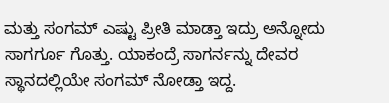ಮತ್ತು ಸಂಗಮ್ ಎಷ್ಟು ಪ್ರೀತಿ ಮಾಡ್ತಾ ಇದ್ರು ಅನ್ನೋದು ಸಾಗರ್ಗೂ ಗೊತ್ತು. ಯಾಕಂದ್ರೆ ಸಾಗರ್ನನ್ನು ದೇವರ ಸ್ಥಾನದಲ್ಲಿಯೇ ಸಂಗಮ್ ನೋಡ್ತಾ ಇದ್ದ.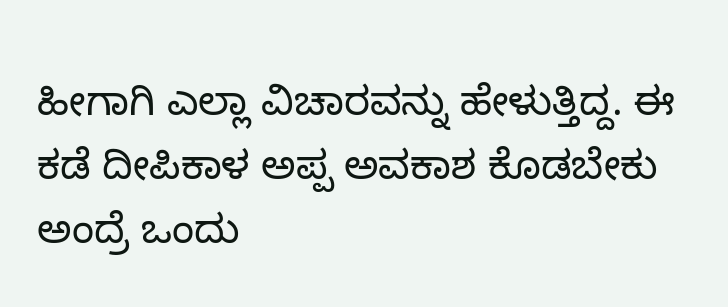ಹೀಗಾಗಿ ಎಲ್ಲಾ ವಿಚಾರವನ್ನು ಹೇಳುತ್ತಿದ್ದ. ಈ ಕಡೆ ದೀಪಿಕಾಳ ಅಪ್ಪ ಅವಕಾಶ ಕೊಡಬೇಕು ಅಂದ್ರೆ ಒಂದು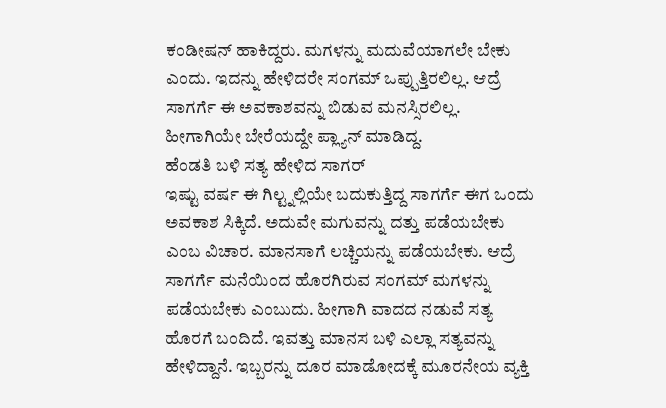ಕಂಡೀಷನ್ ಹಾಕಿದ್ದರು. ಮಗಳನ್ನು ಮದುವೆಯಾಗಲೇ ಬೇಕು ಎಂದು. ಇದನ್ನು ಹೇಳಿದರೇ ಸಂಗಮ್ ಒಪ್ಪುತ್ತಿರಲಿಲ್ಲ. ಆದ್ರೆ ಸಾಗರ್ಗೆ ಈ ಅವಕಾಶವನ್ನು ಬಿಡುವ ಮನಸ್ಸಿರಲಿಲ್ಲ. ಹೀಗಾಗಿಯೇ ಬೇರೆಯದ್ದೇ ಪ್ಲ್ಯಾನ್ ಮಾಡಿದ್ದ.
ಹೆಂಡತಿ ಬಳಿ ಸತ್ಯ ಹೇಳಿದ ಸಾಗರ್
ಇಷ್ಟು ವರ್ಷ ಈ ಗಿಲ್ಟ್ನಲ್ಲಿಯೇ ಬದುಕುತ್ತಿದ್ದ ಸಾಗರ್ಗೆ ಈಗ ಒಂದು ಅವಕಾಶ ಸಿಕ್ಕಿದೆ. ಅದುವೇ ಮಗುವನ್ನು ದತ್ತು ಪಡೆಯಬೇಕು ಎಂಬ ವಿಚಾರ. ಮಾನಸಾಗೆ ಲಚ್ಚಿಯನ್ನು ಪಡೆಯಬೇಕು. ಆದ್ರೆ ಸಾಗರ್ಗೆ ಮನೆಯಿಂದ ಹೊರಗಿರುವ ಸಂಗಮ್ ಮಗಳನ್ನು ಪಡೆಯಬೇಕು ಎಂಬುದು. ಹೀಗಾಗಿ ವಾದದ ನಡುವೆ ಸತ್ಯ ಹೊರಗೆ ಬಂದಿದೆ. ಇವತ್ತು ಮಾನಸ ಬಳಿ ಎಲ್ಲಾ ಸತ್ಯವನ್ನು ಹೇಳಿದ್ದಾನೆ. ಇಬ್ಬರನ್ನು ದೂರ ಮಾಡೋದಕ್ಕೆ ಮೂರನೇಯ ವ್ಯಕ್ತಿ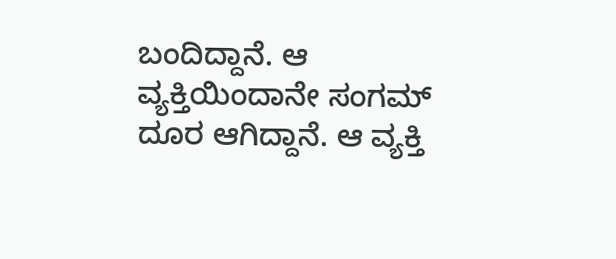ಬಂದಿದ್ದಾನೆ. ಆ ವ್ಯಕ್ತಿಯಿಂದಾನೇ ಸಂಗಮ್ ದೂರ ಆಗಿದ್ದಾನೆ. ಆ ವ್ಯಕ್ತಿ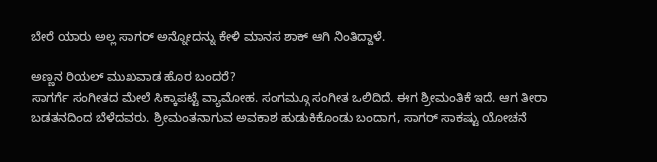ಬೇರೆ ಯಾರು ಅಲ್ಲ ಸಾಗರ್ ಅನ್ನೋದನ್ನು ಕೇಳಿ ಮಾನಸ ಶಾಕ್ ಆಗಿ ನಿಂತಿದ್ದಾಳೆ.

ಅಣ್ಣನ ರಿಯಲ್ ಮುಖವಾಡ ಹೊರ ಬಂದರೆ?
ಸಾಗರ್ಗೆ ಸಂಗೀತದ ಮೇಲೆ ಸಿಕ್ಕಾಪಟ್ಟೆ ವ್ಯಾಮೋಹ. ಸಂಗಮ್ಗೂ ಸಂಗೀತ ಒಲಿದಿದೆ. ಈಗ ಶ್ರೀಮಂತಿಕೆ ಇದೆ. ಆಗ ತೀರಾ ಬಡತನದಿಂದ ಬೆಳೆದವರು. ಶ್ರೀಮಂತನಾಗುವ ಅವಕಾಶ ಹುಡುಕಿಕೊಂಡು ಬಂದಾಗ, ಸಾಗರ್ ಸಾಕಷ್ಟು ಯೋಚನೆ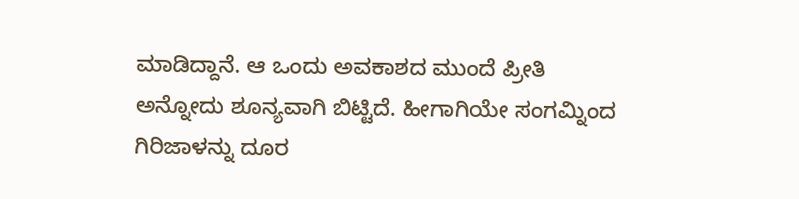ಮಾಡಿದ್ದಾನೆ. ಆ ಒಂದು ಅವಕಾಶದ ಮುಂದೆ ಪ್ರೀತಿ ಅನ್ನೋದು ಶೂನ್ಯವಾಗಿ ಬಿಟ್ಟಿದೆ. ಹೀಗಾಗಿಯೇ ಸಂಗಮ್ನಿಂದ ಗಿರಿಜಾಳನ್ನು ದೂರ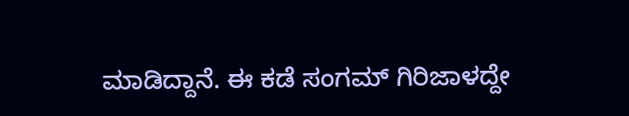ಮಾಡಿದ್ದಾನೆ. ಈ ಕಡೆ ಸಂಗಮ್ ಗಿರಿಜಾಳದ್ದೇ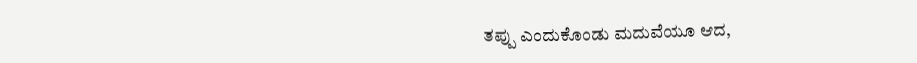ತಪ್ಪು ಎಂದುಕೊಂಡು ಮದುವೆಯೂ ಆದ,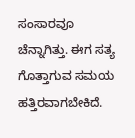ಸಂಸಾರವೂ ಚೆನ್ನಾಗಿತ್ತು. ಈಗ ಸತ್ಯ ಗೊತ್ತಾಗುವ ಸಮಯ ಹತ್ತಿರವಾಗಬೇಕಿದೆ.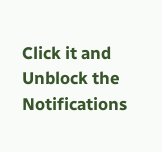Click it and Unblock the Notifications